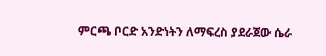ምርጫ ቦርድ አንድነትን ለማፍረስ ያደራጀው ሴራ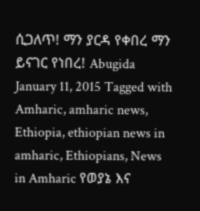ሲጋለጥ! ማን ያርዳ የቀበረ ማን ይናገር የነበረ! Abugida January 11, 2015 Tagged with Amharic, amharic news, Ethiopia, ethiopian news in amharic, Ethiopians, News in Amharic የወያኔ እና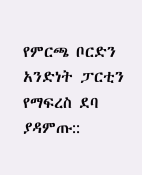የምርጫ ቦርድን አንድነት ፓርቲን የማፍረስ ደባ ያዳምጡ::